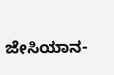ಜೇಸಿಯಾನ-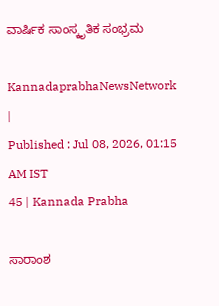ವಾರ್ಷಿಕ ಸಾಂಸ್ಕೃತಿಕ ಸಂಭ್ರಮ

KannadaprabhaNewsNetwork |
Published : Jul 08, 2026, 01:15 AM IST
45 | Kannada Prabha

ಸಾರಾಂಶ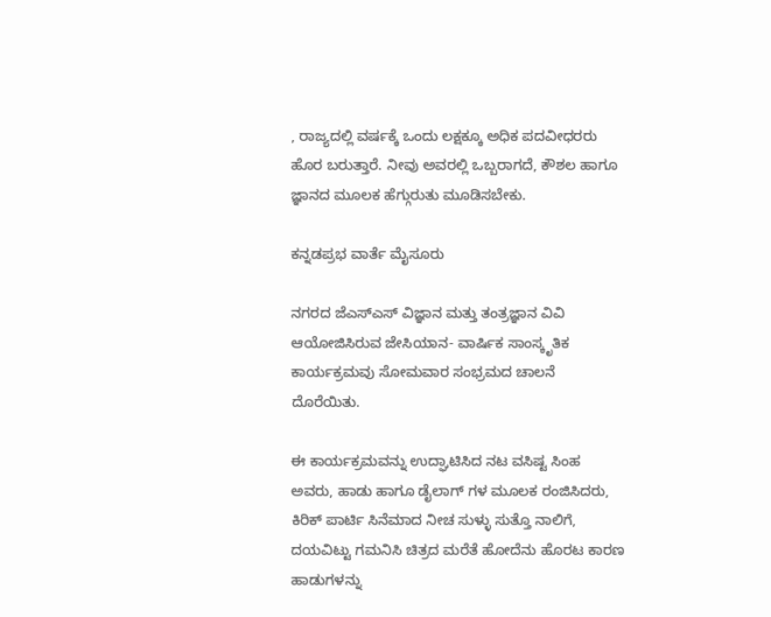, ರಾಜ್ಯದಲ್ಲಿ ವರ್ಷಕ್ಕೆ ಒಂದು ಲಕ್ಷಕ್ಕೂ ಅಧಿಕ ಪದವೀಧರರು ಹೊರ ಬರುತ್ತಾರೆ. ನೀವು ಅವರಲ್ಲಿ ಒಬ್ಬರಾಗದೆ, ಕೌಶಲ ಹಾಗೂ ಜ್ಞಾನದ ಮೂಲಕ ಹೆಗ್ಗುರುತು ಮೂಡಿಸಬೇಕು.

ಕನ್ನಡಪ್ರಭ ವಾರ್ತೆ ಮೈಸೂರು

ನಗರದ ಜೆಎಸ್‌ಎಸ್‌ ವಿಜ್ಞಾನ ಮತ್ತು ತಂತ್ರಜ್ಞಾನ ವಿವಿ ಆಯೋಜಿಸಿರುವ ಜೇಸಿಯಾನ- ವಾರ್ಷಿಕ ಸಾಂಸ್ಕೃತಿಕ ಕಾರ್ಯಕ್ರಮವು ಸೋಮವಾರ ಸಂಭ್ರಮದ ಚಾಲನೆ ದೊರೆಯಿತು.

ಈ ಕಾರ್ಯಕ್ರಮವನ್ನು ಉದ್ಘಾಟಿಸಿದ ನಟ ವಸಿಷ್ಟ ಸಿಂಹ ಅವರು, ಹಾಡು ಹಾಗೂ ಡೈಲಾಗ್‌ ಗಳ ಮೂಲಕ ರಂಜಿಸಿದರು, ಕಿರಿಕ್‌ ಪಾರ್ಟಿ ಸಿನೆಮಾದ ನೀಚ ಸುಳ್ಳು ಸುತ್ತೊ ನಾಲಿಗೆ, ದಯವಿಟ್ಟು ಗಮನಿಸಿ ಚಿತ್ರದ ಮರೆತೆ ಹೋದೆನು ಹೊರಟ ಕಾರಣ ಹಾಡುಗಳನ್ನು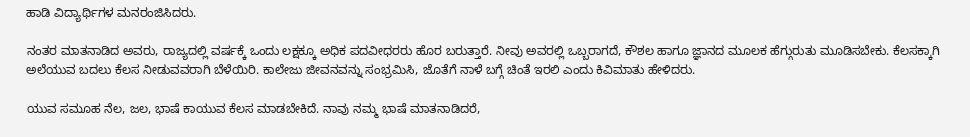ಹಾಡಿ ವಿದ್ಯಾರ್ಥಿಗಳ ಮನರಂಜಿಸಿದರು.

ನಂತರ ಮಾತನಾಡಿದ ಅವರು, ರಾಜ್ಯದಲ್ಲಿ ವರ್ಷಕ್ಕೆ ಒಂದು ಲಕ್ಷಕ್ಕೂ ಅಧಿಕ ಪದವೀಧರರು ಹೊರ ಬರುತ್ತಾರೆ. ನೀವು ಅವರಲ್ಲಿ ಒಬ್ಬರಾಗದೆ, ಕೌಶಲ ಹಾಗೂ ಜ್ಞಾನದ ಮೂಲಕ ಹೆಗ್ಗುರುತು ಮೂಡಿಸಬೇಕು. ಕೆಲಸಕ್ಕಾಗಿ ಅಲೆಯುವ ಬದಲು ಕೆಲಸ ನೀಡುವವರಾಗಿ ಬೆಳೆಯಿರಿ. ಕಾಲೇಜು ಜೀವನವನ್ನು ಸಂಭ್ರಮಿಸಿ, ಜೊತೆಗೆ ನಾಳೆ ಬಗ್ಗೆ ಚಿಂತೆ ಇರಲಿ ಎಂದು ಕಿವಿಮಾತು ಹೇಳಿದರು.

ಯುವ ಸಮೂಹ ನೆಲ, ಜಲ, ಭಾಷೆ ಕಾಯುವ ಕೆಲಸ ಮಾಡಬೇಕಿದೆ. ನಾವು ನಮ್ಮ ಭಾಷೆ ಮಾತನಾಡಿದರೆ,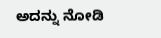ಅದನ್ನು ನೋಡಿ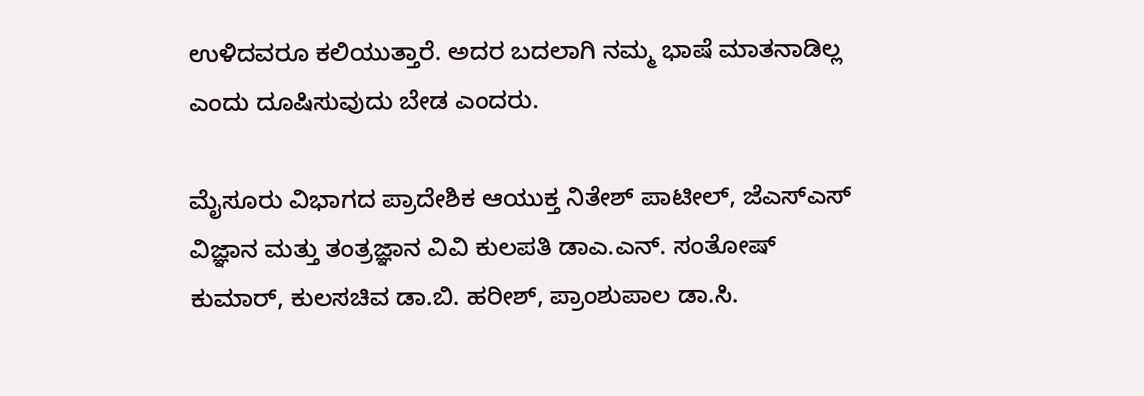ಉಳಿದವರೂ ಕಲಿಯುತ್ತಾರೆ. ಅದರ ಬದಲಾಗಿ ನಮ್ಮ ಭಾಷೆ ಮಾತನಾಡಿಲ್ಲ ಎಂದು ದೂಷಿಸುವುದು ಬೇಡ ಎಂದರು.

ಮೈಸೂರು ವಿಭಾಗದ ಪ್ರಾದೇಶಿಕ ಆಯುಕ್ತ ನಿತೇಶ್ ಪಾಟೀಲ್, ಜೆಎಸ್ಎಸ್ ವಿಜ್ಞಾನ ಮತ್ತು ತಂತ್ರಜ್ಞಾನ ವಿವಿ ಕುಲಪತಿ ಡಾಎ.ಎನ್‌. ಸಂತೋಷ್‌ ಕುಮಾರ್‌, ಕುಲಸಚಿವ ಡಾ.ಬಿ. ಹರೀಶ್‌, ಪ್ರಾಂಶುಪಾಲ ಡಾ.ಸಿ.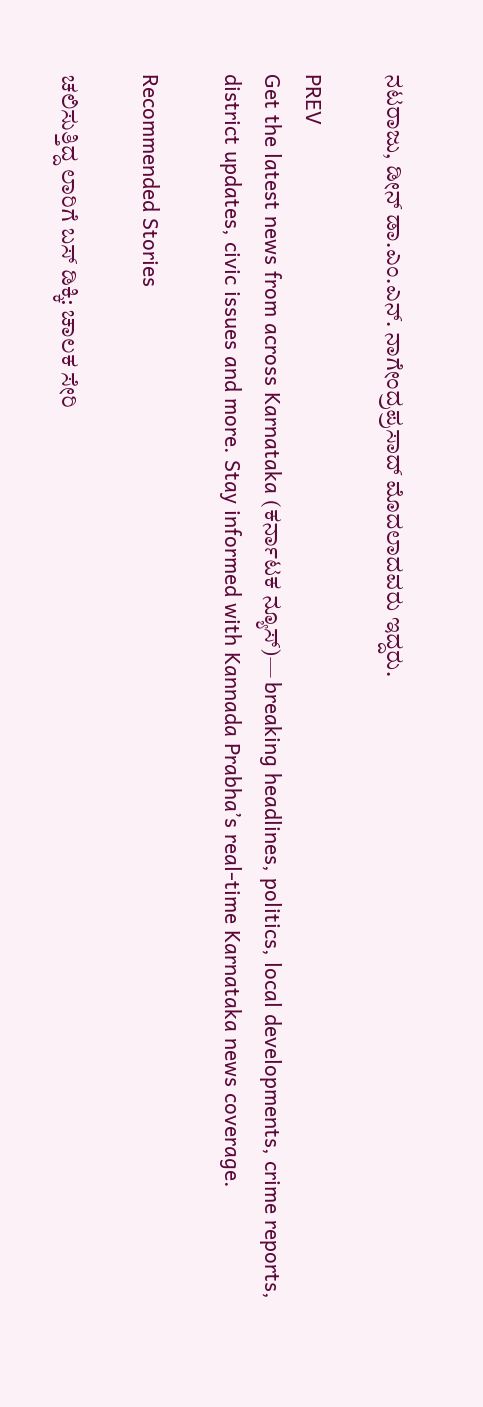ನಟರಾಜು, ಡೀನ್‌ ಡಾ.ಎಂ.ಎನ್‌. ನಾಗೇಂದ್ರಪ್ರಸಾದ್‌ ಮೊದಲಾದವರು ಇದ್ದರು.

PREV
Get the latest news from across Karnataka (ಕರ್ನಾಟಕ ನ್ಯೂಸ್)— breaking headlines, politics, local developments, crime reports, district updates, civic issues and more. Stay informed with Kannada Prabha’s real‑time Karnataka news coverage.

Recommended Stories

ಚಲಿಸುತ್ತಿದ್ದ ಲಾರಿಗೆ ಬಸ್ ಡಿಕ್ಕಿ: ಚಾಲಕ ಸೇರಿ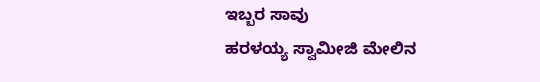ಇಬ್ಬರ ಸಾವು
ಹರಳಯ್ಯ ಸ್ವಾಮೀಜಿ ಮೇಲಿನ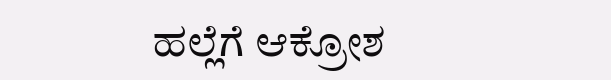ಹಲ್ಲೆಗೆ ಆಕ್ರೋಶ